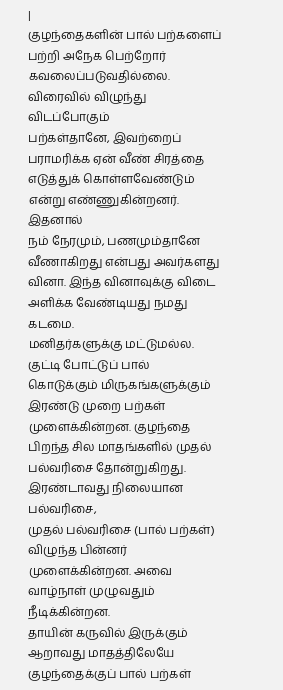|
குழந்தைகளின் பால் பற்களைப் பற்றி அநேக பெற்றோர்
கவலைப்படுவதில்லை. விரைவில் விழுந்து விடப்போகும்
பற்கள்தானே, இவற்றைப் பராமரிக்க ஏன் வீண் சிரத்தை
எடுத்துக் கொள்ளவேண்டும் என்று எண்ணுகின்றனர். இதனால்
நம் நேரமும், பணமும்தானே வீணாகிறது என்பது அவர்களது
வினா. இந்த வினாவுக்கு விடை அளிக்க வேண்டியது நமது கடமை.
மனிதர்களுக்கு மட்டுமல்ல. குட்டி போட்டுப் பால்
கொடுக்கும் மிருகங்களுக்கும் இரண்டு முறை பற்கள்
முளைக்கின்றன. குழந்தை பிறந்த சில மாதங்களில் முதல்
பல்வரிசை தோன்றுகிறது. இரண்டாவது நிலையான பல்வரிசை,
முதல் பல்வரிசை (பால் பற்கள்) விழுந்த பின்னர்
முளைக்கின்றன. அவை வாழ்நாள் முழுவதும் நீடிக்கின்றன.
தாயின் கருவில் இருக்கும் ஆறாவது மாதத்திலேயே
குழந்தைக்குப் பால் பற்கள்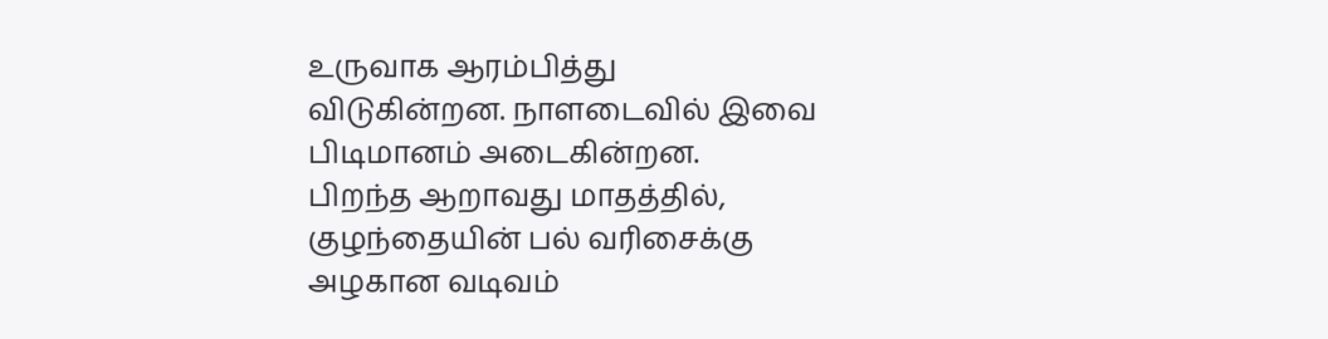உருவாக ஆரம்பித்து
விடுகின்றன. நாளடைவில் இவை பிடிமானம் அடைகின்றன.
பிறந்த ஆறாவது மாதத்தில், குழந்தையின் பல் வரிசைக்கு
அழகான வடிவம்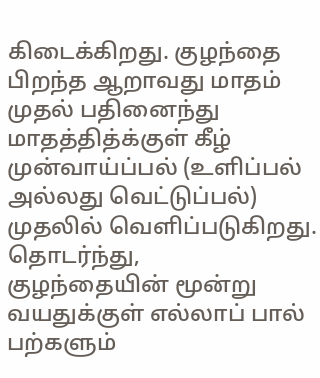கிடைக்கிறது. குழந்தை பிறந்த ஆறாவது மாதம்
முதல் பதினைந்து மாதத்தித்க்குள் கீழ் முன்வாய்ப்பல் (உளிப்பல்
அல்லது வெட்டுப்பல்) முதலில் வெளிப்படுகிறது. தொடர்ந்து,
குழந்தையின் மூன்று வயதுக்குள் எல்லாப் பால் பற்களும்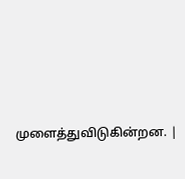முளைத்துவிடுகின்றன. |